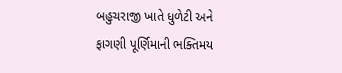બહુચરાજી ખાતે ધુળેટી અને ફાગણી પૂર્ણિમાની ભક્તિમય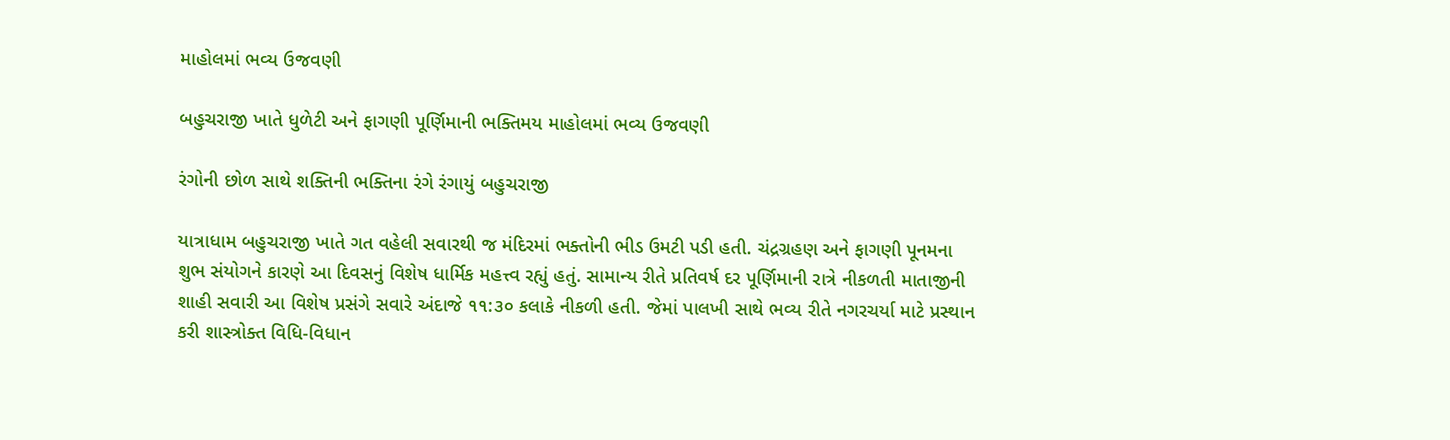માહોલમાં ભવ્ય ઉજવણી

બહુચરાજી ખાતે ધુળેટી અને ફાગણી પૂર્ણિમાની ભક્તિમય માહોલમાં ભવ્ય ઉજવણી

રંગોની છોળ સાથે શક્તિની ભક્તિના રંગે રંગાયું બહુચરાજી

યાત્રાધામ બહુચરાજી ખાતે ગત વહેલી સવારથી જ મંદિરમાં ભક્તોની ભીડ ઉમટી પડી હતી. ચંદ્રગ્રહણ અને ફાગણી પૂનમના શુભ સંયોગને કારણે આ દિવસનું વિશેષ ધાર્મિક મહત્ત્વ રહ્યું હતું. સામાન્ય રીતે પ્રતિવર્ષ દર પૂર્ણિમાની રાત્રે નીકળતી માતાજીની શાહી સવારી આ વિશેષ પ્રસંગે સવારે અંદાજે ૧૧:૩૦ કલાકે નીકળી હતી. જેમાં પાલખી સાથે ભવ્ય રીતે નગરચર્યા માટે પ્રસ્થાન કરી શાસ્ત્રોક્ત વિધિ-વિધાન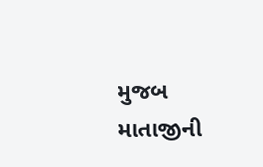મુજબ માતાજીની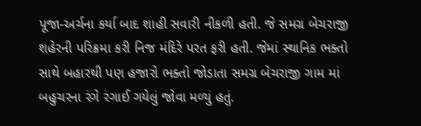પૂજા-અર્ચના કર્યા બાદ શાહી સવારી નીકળી હતી. જે સમગ્ર બેચરાજી શહેરની પરિક્રમા કરી નિજ મંદિરે પરત ફરી હતી. જેમાં સ્થાનિક ભક્તો સાથે બહારથી પણ હજારો ભક્તો જોડાતા સમગ્ર બેચરાજી ગામ માં બહુચરના રંગે રંગાઈ ગયેલું જોવા મળ્યું હતું.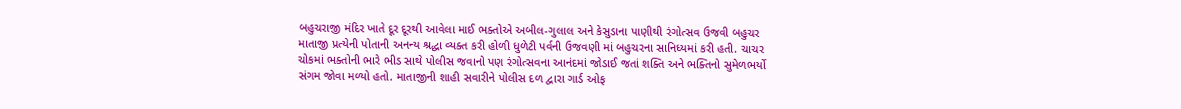બહુચરાજી મંદિર ખાતે દૂર દૂરથી આવેલા માઈ ભક્તોએ અબીલ-ગુલાલ અને કેસુડાના પાણીથી રંગોત્સવ ઉજવી બહુચર માતાજી પ્રત્યેની પોતાની અનન્ય શ્રદ્ધા વ્યક્ત કરી હોળી ધુળેટી પર્વની ઉજવણી માં બહુચરના સાનિધ્યમાં કરી હતી. ચાચર ચોકમાં ભક્તોની ભારે ભીડ સાથે પોલીસ જવાનો પણ રંગોત્સવના આનંદમાં જોડાઈ જતાં શક્તિ અને ભક્તિનો સુમેળભર્યો સંગમ જોવા મળ્યો હતો. માતાજીની શાહી સવારીને પોલીસ દળ દ્વારા ગાર્ડ ઓફ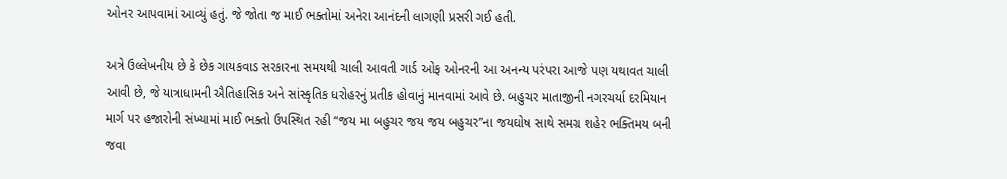ઓનર આપવામાં આવ્યું હતું. જે જોતા જ માઈ ભક્તોમાં અનેરા આનંદની લાગણી પ્રસરી ગઈ હતી.

અત્રે ઉલ્લેખનીય છે કે છેક ગાયકવાડ સરકારના સમયથી ચાલી આવતી ગાર્ડ ઓફ ઓનરની આ અનન્ય પરંપરા આજે પણ યથાવત ચાલી આવી છે, જે યાત્રાધામની ઐતિહાસિક અને સાંસ્કૃતિક ધરોહરનું પ્રતીક હોવાનું માનવામાં આવે છે. બહુચર માતાજીની નગરચર્યા દરમિયાન માર્ગ પર હજારોની સંખ્યામાં માઈ ભક્તો ઉપસ્થિત રહી “જય મા બહુચર જય જય બહુચર”ના જયઘોષ સાથે સમગ્ર શહેર ભક્તિમય બની જવા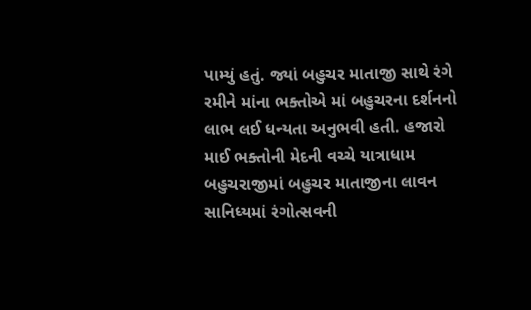પામ્યું હતું. જ્યાં બહુચર માતાજી સાથે રંગે રમીને માંના ભક્તોએ માં બહુચરના દર્શનનો લાભ લઈ ધન્યતા અનુભવી હતી. હજારો માઈ ભક્તોની મેદની વચ્ચે યાત્રાધામ બહુચરાજીમાં બહુચર માતાજીના લાવન સાનિધ્યમાં રંગોત્સવની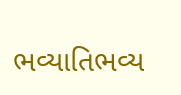ભવ્યાતિભવ્ય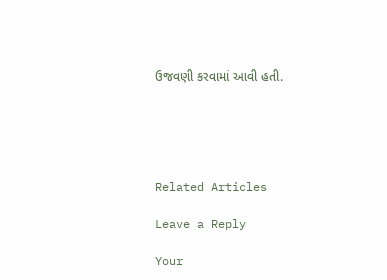ઉજવણી કરવામાં આવી હતી.





Related Articles

Leave a Reply

Your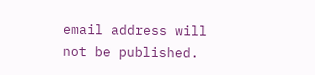email address will not be published.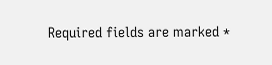Required fields are marked *